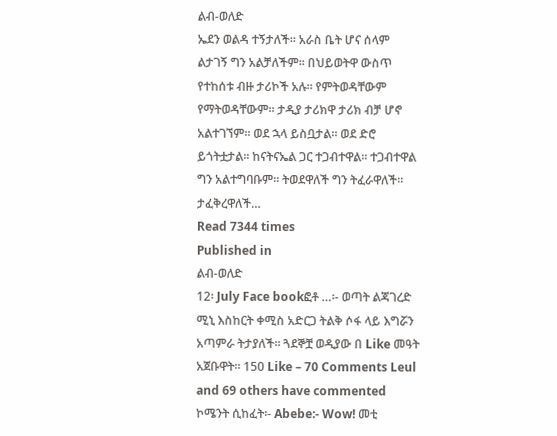ልብ-ወለድ
ኤደን ወልዳ ተኝታለች፡፡ አራስ ቤት ሆና ሰላም ልታገኝ ግን አልቻለችም፡፡ በህይወትዋ ውስጥ የተከሰቱ ብዙ ታሪኮች አሉ፡፡ የምትወዳቸውም የማትወዳቸውም፡፡ ታዲያ ታሪክዋ ታሪክ ብቻ ሆኖ አልተገኘም፡፡ ወደ ኋላ ይስቧታል፡፡ ወደ ድሮ ይጎትቷታል፡፡ ከናትናኤል ጋር ተጋብተዋል፡፡ ተጋብተዋል ግን አልተግባቡም፡፡ ትወደዋለች ግን ትፈራዋለች። ታፈቅረዋለች…
Read 7344 times
Published in
ልብ-ወለድ
12፡ July Face bookፎቶ …፡- ወጣት ልጃገረድ ሚኒ እስከርት ቀሚስ አድርጋ ትልቅ ሶፋ ላይ እግሯን አጣምራ ትታያለች፡፡ ጓደኞቿ ወዲያው በ Like መዓት አጀቡዋት፡፡ 150 Like – 70 Comments Leul and 69 others have commented ኮሜንት ሲከፈት፡- Abebe:- Wow! መቲ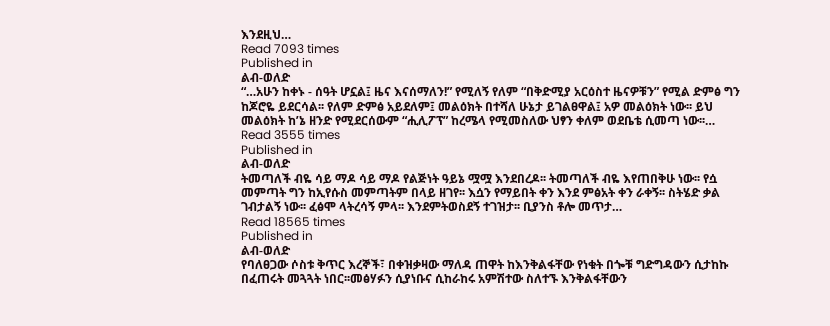እንደዚህ…
Read 7093 times
Published in
ልብ-ወለድ
“…አሁን ከቀኑ - ሰዓት ሆኗል፤ ዜና እናሰማለን!” የሚለኝ የለም “በቅድሚያ አርዕስተ ዜናዎቹን” የሚል ድምፅ ግን ከጆሮዬ ይደርሳል፡፡ የለም ድምፅ አይደለም፤ መልዕክት በተሻለ ሁኔታ ይገልፀዋል፤ አዎ መልዕክት ነው፡፡ ይህ መልዕክት ከ’ኔ ዘንድ የሚደርሰውም “ሒሊፖፕ” ከረሜላ የሚመስለው ህፃን ቀለም ወደቤቴ ሲመጣ ነው፡፡…
Read 3555 times
Published in
ልብ-ወለድ
ትመጣለች ብዬ ሳይ ማዶ ሳይ ማዶ የልጅነት ዓይኔ ሟሟ እንደበረዶ፡፡ ትመጣለች ብዬ እየጠበቅሁ ነው፡፡ የሷ መምጣት ግን ከኢየሱስ መምጣትም በላይ ዘገየ፡፡ እሷን የማይበት ቀን እንደ ምፅአት ቀን ራቀኝ፡፡ ስትሄድ ቃል ገብታልኝ ነው፡፡ ፈፅሞ ላትረሳኝ ምላ፡፡ እንደምትወስደኝ ተገዝታ፡፡ ቢያንስ ቶሎ መጥታ…
Read 18565 times
Published in
ልብ-ወለድ
የባለፀጋው ሶስቱ ቅጥር እረኞች፣ በቀዝቃዛው ማለዳ ጠዋት ከእንቅልፋቸው የነቁት በጐቹ ግድግዳውን ሲታከኩ በፈጠሩት መጓጓት ነበር፡፡መፅሃፉን ሲያነቡና ሲከራከሩ አምሽተው ስለተኙ እንቅልፋቸውን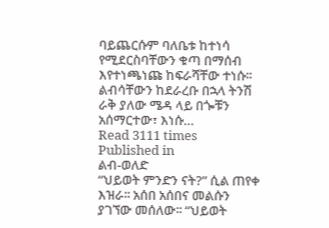ባይጨርሱም ባለቤቱ ከተነሳ የሚደርስባቸውን ቁጣ በማሰብ እየተነጫነጩ ከፍራሻቸው ተነሱ፡፡ ልብሳቸውን ከደራረቡ በኋላ ትንሽ ራቅ ያለው ሜዳ ላይ በጐቹን አሰማርተው፣ እነሱ…
Read 3111 times
Published in
ልብ-ወለድ
“ህይወት ምንድን ናት?” ሲል ጠየቀ እዝራ፡፡ አሰበ አሰበና መልሱን ያገኘው መሰለው፡፡ “ህይወት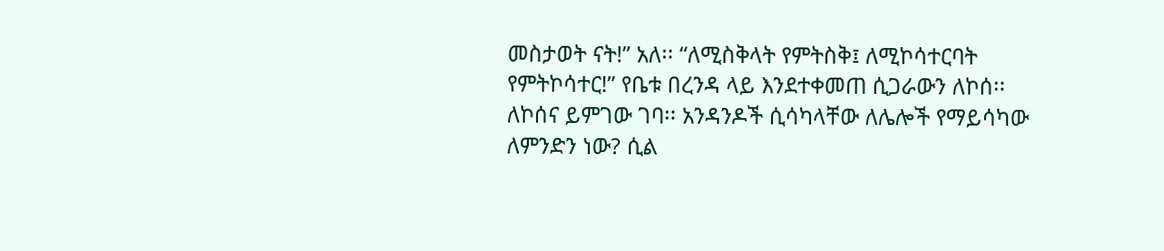መስታወት ናት!” አለ፡፡ “ለሚስቅላት የምትስቅ፤ ለሚኮሳተርባት የምትኮሳተር!” የቤቱ በረንዳ ላይ እንደተቀመጠ ሲጋራውን ለኮሰ፡፡ ለኮሰና ይምገው ገባ፡፡ አንዳንዶች ሲሳካላቸው ለሌሎች የማይሳካው ለምንድን ነው? ሲል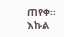ጠየቀ፡፡ እኩል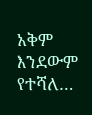አቅም እንደውም የተሻለ…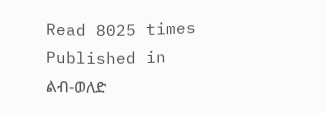Read 8025 times
Published in
ልብ-ወለድ